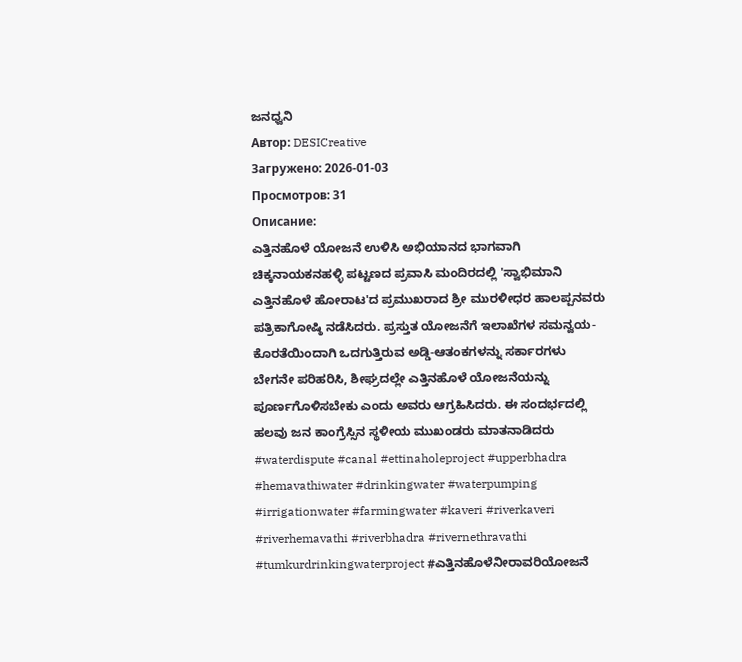ಜನಧ್ವನಿ
Автор: DESICreative
Загружено: 2026-01-03
Просмотров: 31
Описание:
ಎತ್ತಿನಹೊಳೆ ಯೋಜನೆ ಉಳಿಸಿ ಅಭಿಯಾನದ ಭಾಗವಾಗಿ ಚಿಕ್ಕನಾಯಕನಹಳ್ಳಿ ಪಟ್ಟಣದ ಪ್ರವಾಸಿ ಮಂದಿರದಲ್ಲಿ 'ಸ್ವಾಭಿಮಾನಿ ಎತ್ತಿನಹೊಳೆ ಹೋರಾಟ'ದ ಪ್ರಮುಖರಾದ ಶ್ರೀ ಮುರಳೀಧರ ಹಾಲಪ್ಪನವರು ಪತ್ರಿಕಾಗೋಷ್ಠಿ ನಡೆಸಿದರು. ಪ್ರಸ್ತುತ ಯೋಜನೆಗೆ ಇಲಾಖೆಗಳ ಸಮನ್ವಯ-ಕೊರತೆಯಿಂದಾಗಿ ಒದಗುತ್ತಿರುವ ಅಡ್ಡಿ-ಆತಂಕಗಳನ್ನು ಸರ್ಕಾರಗಳು ಬೇಗನೇ ಪರಿಹರಿಸಿ, ಶೀಘ್ರದಲ್ಲೇ ಎತ್ತಿನಹೊಳೆ ಯೋಜನೆಯನ್ನು ಪೂರ್ಣಗೊಳಿಸಬೇಕು ಎಂದು ಅವರು ಆಗ್ರಹಿಸಿದರು. ಈ ಸಂದರ್ಭದಲ್ಲಿ ಹಲವು ಜನ ಕಾಂಗ್ರೆಸ್ಸಿನ ಸ್ಥಳೀಯ ಮುಖಂಡರು ಮಾತನಾಡಿದರು
#waterdispute #canal #ettinaholeproject #upperbhadra #hemavathiwater #drinkingwater #waterpumping #irrigationwater #farmingwater #kaveri #riverkaveri #riverhemavathi #riverbhadra #rivernethravathi #tumkurdrinkingwaterproject #ಎತ್ತಿನಹೊಳೆನೀರಾವರಿಯೋಜನೆ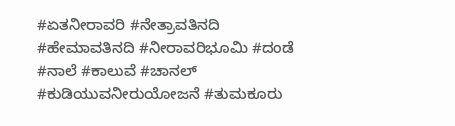#ಏತನೀರಾವರಿ #ನೇತ್ರಾವತಿನದಿ #ಹೇಮಾವತಿನದಿ #ನೀರಾವರಿಭೂಮಿ #ದಂಡೆ #ನಾಲೆ #ಕಾಲುವೆ #ಚಾನಲ್ #ಕುಡಿಯುವನೀರುಯೋಜನೆ #ತುಮಕೂರು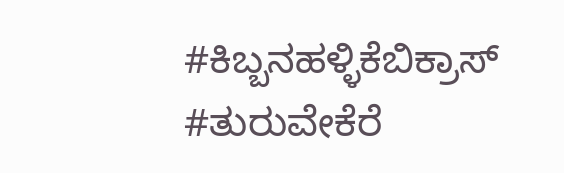#ಕಿಬ್ಬನಹಳ್ಳಿಕೆಬಿಕ್ರಾಸ್ #ತುರುವೇಕೆರೆ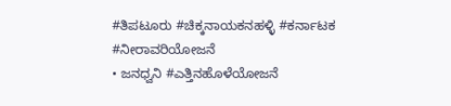#ತಿಪಟೂರು #ಚಿಕ್ಕನಾಯಕನಹಳ್ಳಿ #ಕರ್ನಾಟಕ #ನೀರಾವರಿಯೋಜನೆ
• ಜನಧ್ವನಿ #ಎತ್ತಿನಹೊಳೆಯೋಜನೆ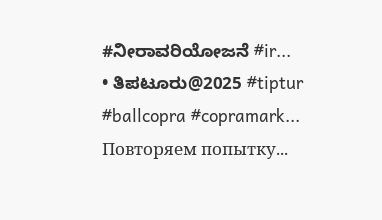#ನೀರಾವರಿಯೋಜನೆ #ir...
• ತಿಪಟೂರು@2025 #tiptur #ballcopra #copramark...
Повторяем попытку...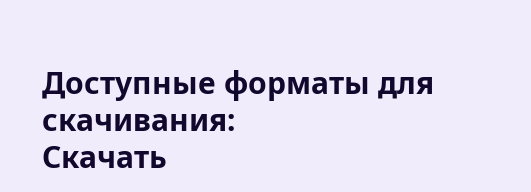Доступные форматы для скачивания:
Скачать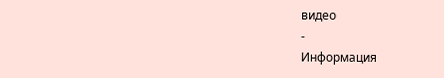видео
-
Информация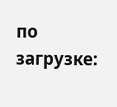по загрузке: